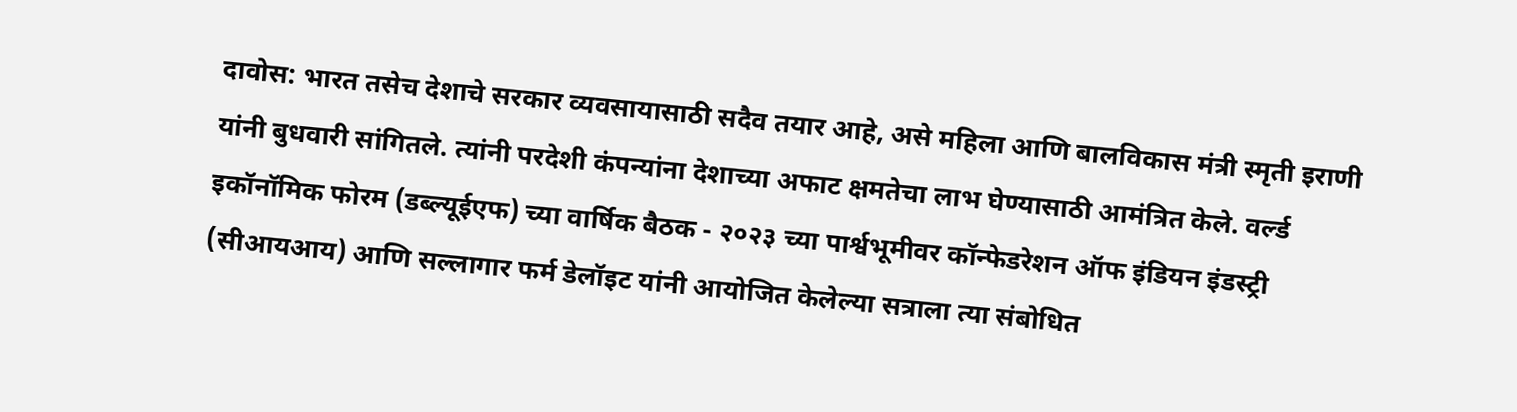दावोस: भारत तसेच देशाचे सरकार व्यवसायासाठी सदैव तयार आहे, असे महिला आणि बालविकास मंत्री स्मृती इराणी यांनी बुधवारी सांगितले. त्यांनी परदेशी कंपन्यांना देशाच्या अफाट क्षमतेचा लाभ घेण्यासाठी आमंत्रित केले. वर्ल्ड इकॉनॉमिक फोरम (डब्ल्यूईएफ) च्या वार्षिक बैठक - २०२३ च्या पार्श्वभूमीवर कॉन्फेडरेशन ऑफ इंडियन इंडस्ट्री (सीआयआय) आणि सल्लागार फर्म डेलॉइट यांनी आयोजित केलेल्या सत्राला त्या संबोधित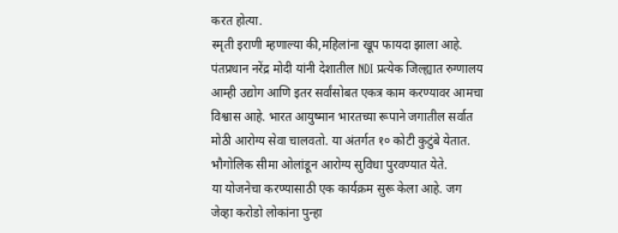करत होत्या.
स्मृती इराणी म्हणाल्या की,महिलांना खूप फायदा झाला आहे. पंतप्रधान नरेंद्र मोदी यांनी देशातील NDI प्रत्येक जिल्ह्यात रुग्णालय आम्ही उद्योग आणि इतर सर्वांसोबत एकत्र काम करण्यावर आमचा विश्वास आहे. भारत आयुष्मान भारतच्या रूपाने जगातील सर्वात मोठी आरोग्य सेवा चालवतो. या अंतर्गत १० कोटी कुटुंबे येतात. भौगोलिक सीमा ओलांडून आरोग्य सुविधा पुरवण्यात येते.
या योजनेचा करण्यासाठी एक कार्यक्रम सुरू केला आहे. जग जेव्हा करोडो लोकांना पुन्हा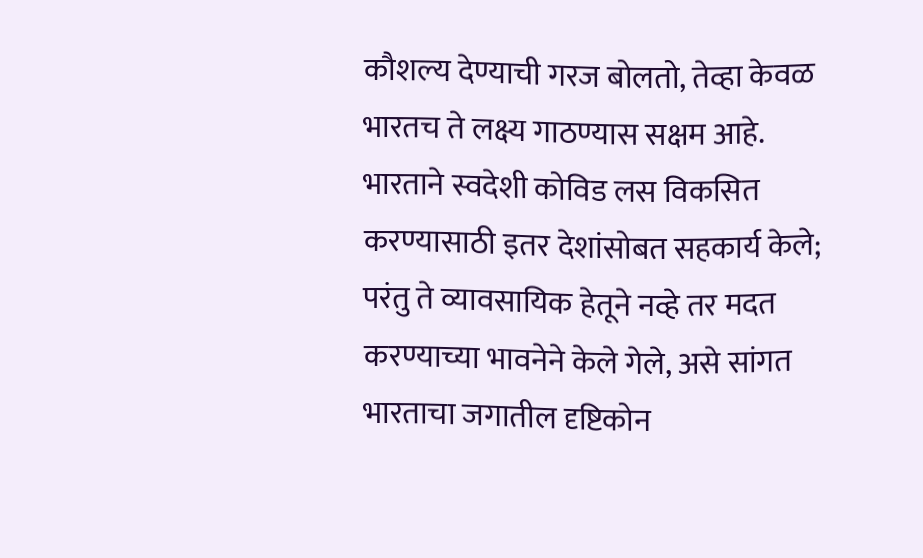कौशल्य देण्याची गरज बोलतो, तेव्हा केवळ भारतच ते लक्ष्य गाठण्यास सक्षम आहे. भारताने स्वदेशी कोविड लस विकसित करण्यासाठी इतर देशांसोबत सहकार्य केले; परंतु ते व्यावसायिक हेतूने नव्हे तर मदत करण्याच्या भावनेने केले गेले, असे सांगत भारताचा जगातील दृष्टिकोन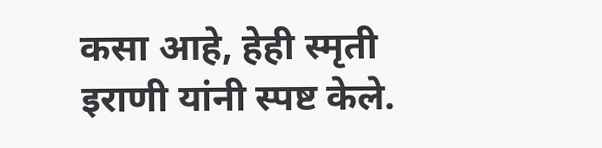कसा आहे, हेही स्मृती इराणी यांनी स्पष्ट केले.